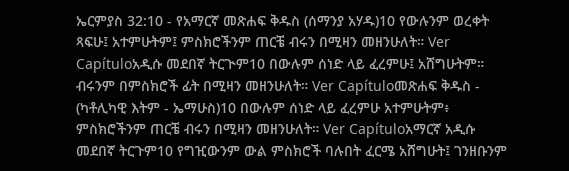ኤርምያስ 32:10 - የአማርኛ መጽሐፍ ቅዱስ (ሰማንያ አሃዱ)10 የውሉንም ወረቀት ጻፍሁ፤ አተምሁትም፤ ምስክሮችንም ጠርቼ ብሩን በሚዛን መዘንሁለት። Ver Capítuloአዲሱ መደበኛ ትርጒም10 በውሉም ሰነድ ላይ ፈረምሁ፤ አሸግሁትም። ብሩንም በምስክሮች ፊት በሚዛን መዘንሁለት። Ver Capítuloመጽሐፍ ቅዱስ - (ካቶሊካዊ እትም - ኤማሁስ)10 በውሉም ሰነድ ላይ ፈረምሁ አተምሁትም፥ ምስክሮችንም ጠርቼ ብሩን በሚዛን መዘንሁለት። Ver Capítuloአማርኛ አዲሱ መደበኛ ትርጉም10 የግዢውንም ውል ምስክሮች ባሉበት ፈርሜ አሸግሁት፤ ገንዘቡንም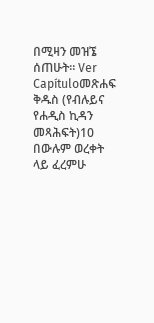በሚዛን መዝኜ ሰጠሁት። Ver Capítuloመጽሐፍ ቅዱስ (የብሉይና የሐዲስ ኪዳን መጻሕፍት)10 በውሉም ወረቀት ላይ ፈረምሁ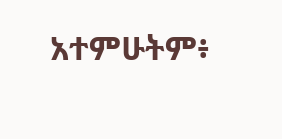አተምሁትም፥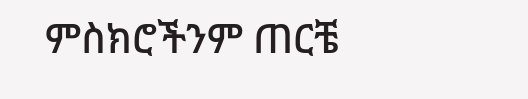ምስክሮችንም ጠርቼ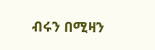ብሩን በሚዛን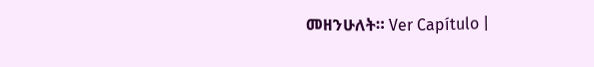መዘንሁለት። Ver Capítulo |